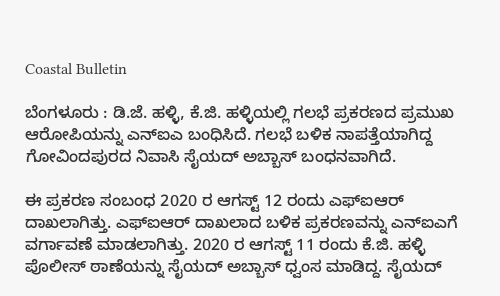Coastal Bulletin

ಬೆಂಗಳೂರು : ಡಿ.ಜೆ. ಹಳ್ಳಿ, ಕೆ.ಜಿ. ಹಳ್ಳಿಯಲ್ಲಿ ಗಲಭೆ ಪ್ರಕರಣದ ಪ್ರಮುಖ ಆರೋಪಿಯನ್ನು ಎನ್ಐಎ ಬಂಧಿಸಿದೆ. ಗಲಭೆ ಬಳಿಕ ನಾಪತ್ತೆಯಾಗಿದ್ದ ಗೋವಿಂದಪುರದ ನಿವಾಸಿ ಸೈಯದ್ ಅಬ್ಬಾಸ್ ಬಂಧನವಾಗಿದೆ.

ಈ ಪ್ರಕರಣ ಸಂಬಂಧ 2020 ರ ಆಗಸ್ಟ್ 12 ರಂದು ಎಫ್ಐಆರ್ ದಾಖಲಾಗಿತ್ತು. ಎಫ್ಐಆರ್ ದಾಖಲಾದ ಬಳಿಕ ಪ್ರಕರಣವನ್ನು ಎನ್ಐಎಗೆ ವರ್ಗಾವಣೆ ಮಾಡಲಾಗಿತ್ತು. 2020 ರ ಆಗಸ್ಟ್ 11 ರಂದು ಕೆ.ಜಿ. ಹಳ್ಳಿ ಪೊಲೀಸ್ ಠಾಣೆಯನ್ನು ಸೈಯದ್ ಅಬ್ಬಾಸ್ ಧ್ವಂಸ ಮಾಡಿದ್ದ. ಸೈಯದ್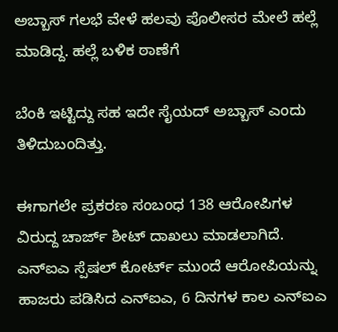ಅಬ್ಬಾಸ್ ಗಲಭೆ ವೇಳೆ ಹಲವು ಪೊಲೀಸರ ಮೇಲೆ ಹಲ್ಲೆ ಮಾಡಿದ್ದ. ಹಲ್ಲೆ ಬಳಿಕ ಠಾಣೆಗೆ

ಬೆಂಕಿ ಇಟ್ಟಿದ್ದು ಸಹ‌ ಇದೇ ಸೈಯದ್ ಅಬ್ಬಾಸ್ ಎಂದು ತಿಳಿದುಬಂದಿತ್ತು.

ಈಗಾಗಲೇ ಪ್ರಕರಣ ಸಂಬಂಧ 138 ಆರೋಪಿಗಳ ವಿರುದ್ದ ಚಾರ್ಜ್ ಶೀಟ್ ದಾಖಲು ಮಾಡಲಾಗಿದೆ. ಎನ್ಐಎ ಸ್ಪೆಷಲ್ ಕೋರ್ಟ್ ಮುಂದೆ ಆರೋಪಿಯನ್ನು ಹಾಜರು ಪಡಿಸಿದ ಎನ್ಐಎ, 6 ದಿನಗಳ ಕಾಲ ಎನ್‌ಐಎ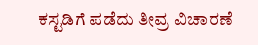ಕಸ್ಟಡಿಗೆ ಪಡೆದು ತೀವ್ರ ವಿಚಾರಣೆ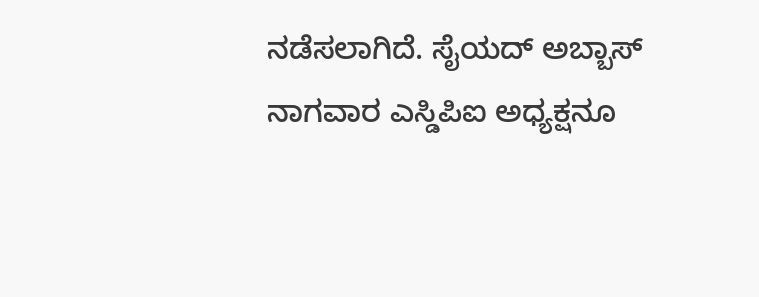ನಡೆಸಲಾಗಿದೆ. ಸೈಯದ್ ಅಬ್ಬಾಸ್ ನಾಗವಾರ ಎಸ್ಡಿಪಿಐ ಅಧ್ಯಕ್ಷನೂ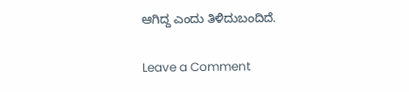ಆಗಿದ್ದ ಎಂದು ತಿಳಿದುಬಂದಿದೆ.

Leave a Comment